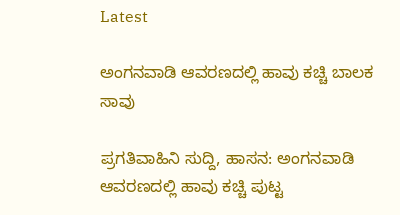Latest

ಅಂಗನವಾಡಿ ಆವರಣದಲ್ಲಿ ಹಾವು ಕಚ್ಚಿ ಬಾಲಕ ಸಾವು

ಪ್ರಗತಿವಾಹಿನಿ ಸುದ್ದಿ, ಹಾಸನ: ಅಂಗನವಾಡಿ ಆವರಣದಲ್ಲಿ ಹಾವು ಕಚ್ಚಿ ಪುಟ್ಟ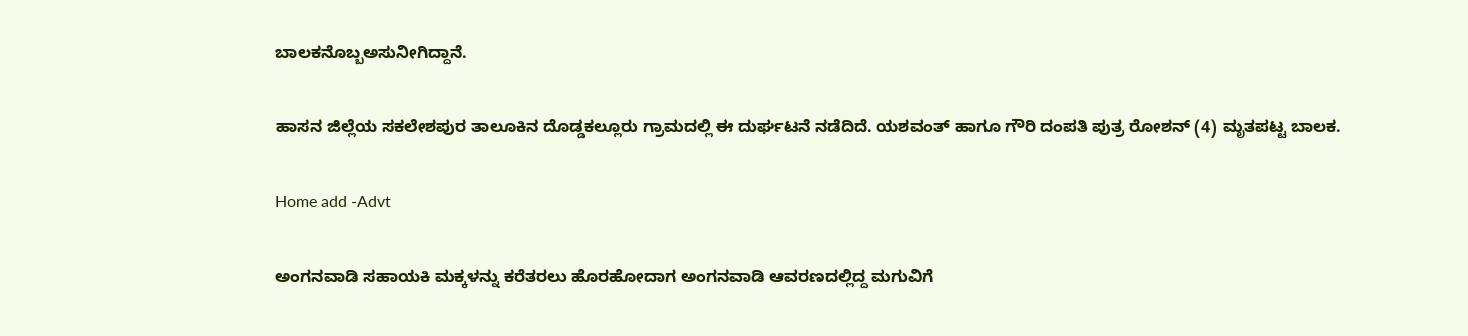ಬಾಲಕನೊಬ್ಬಅಸುನೀಗಿದ್ದಾನೆ.

ಹಾಸನ ಜಿಲ್ಲೆಯ ಸಕಲೇಶಪುರ ತಾಲೂಕಿನ ದೊಡ್ಡಕಲ್ಲೂರು ಗ್ರಾಮದಲ್ಲಿ ಈ ದುರ್ಘಟನೆ ನಡೆದಿದೆ. ಯಶವಂತ್ ಹಾಗೂ ಗೌರಿ ದಂಪತಿ ಪುತ್ರ ರೋಶನ್ (4) ಮೃತಪಟ್ಟ ಬಾಲಕ.

Home add -Advt

ಅಂಗನವಾಡಿ ಸಹಾಯಕಿ ಮಕ್ಕಳನ್ನು ಕರೆತರಲು ಹೊರಹೋದಾಗ ಅಂಗನವಾಡಿ ಆವರಣದಲ್ಲಿದ್ದ ಮಗುವಿಗೆ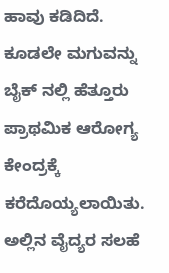ಹಾವು ಕಡಿದಿದೆ. ಕೂಡಲೇ ಮಗುವನ್ನು ಬೈಕ್ ನಲ್ಲಿ ಹೆತ್ತೂರು ಪ್ರಾಥಮಿಕ ಆರೋಗ್ಯ ಕೇಂದ್ರಕ್ಕೆ ಕರೆದೊಯ್ಯಲಾಯಿತು. ಅಲ್ಲಿನ ವೈದ್ಯರ ಸಲಹೆ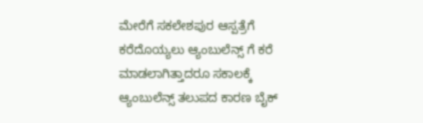ಮೇರೆಗೆ ಸಕಲೇಶಪುರ ಆಸ್ಪತ್ರೆಗೆ ಕರೆದೊಯ್ಯಲು ಆ್ಯಂಬುಲೆನ್ಸ್ ಗೆ ಕರೆ ಮಾಡಲಾಗಿತ್ತಾದರೂ ಸಕಾಲಕ್ಕೆ ಆ್ಯಂಬುಲೆನ್ಸ್ ತಲುಪದ ಕಾರಣ ಬೈಕ್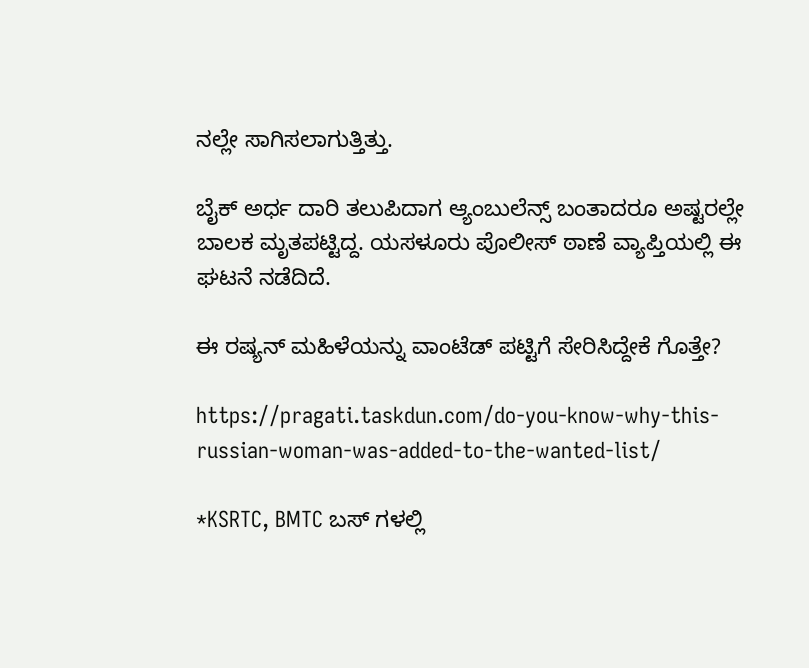ನಲ್ಲೇ ಸಾಗಿಸಲಾಗುತ್ತಿತ್ತು.

ಬೈಕ್ ಅರ್ಧ ದಾರಿ ತಲುಪಿದಾಗ ಆ್ಯಂಬುಲೆನ್ಸ್ ಬಂತಾದರೂ ಅಷ್ಟರಲ್ಲೇ ಬಾಲಕ ಮೃತಪಟ್ಟಿದ್ದ. ಯಸಳೂರು ಪೊಲೀಸ್ ಠಾಣೆ ವ್ಯಾಪ್ತಿಯಲ್ಲಿ ಈ ಘಟನೆ ನಡೆದಿದೆ.

ಈ ರಷ್ಯನ್ ಮಹಿಳೆಯನ್ನು ವಾಂಟೆಡ್ ಪಟ್ಟಿಗೆ ಸೇರಿಸಿದ್ದೇಕೆ ಗೊತ್ತೇ?

https://pragati.taskdun.com/do-you-know-why-this-russian-woman-was-added-to-the-wanted-list/

*KSRTC, BMTC ಬಸ್ ಗಳಲ್ಲಿ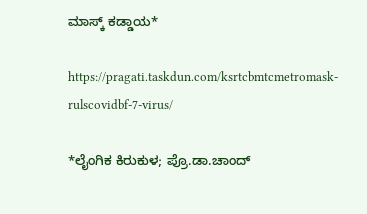ಮಾಸ್ಕ್ ಕಡ್ಡಾಯ*

https://pragati.taskdun.com/ksrtcbmtcmetromask-rulscovidbf-7-virus/

*ಲೈಂಗಿಕ ಕಿರುಕುಳ; ಪ್ರೊ.ಡಾ.ಚಾಂದ್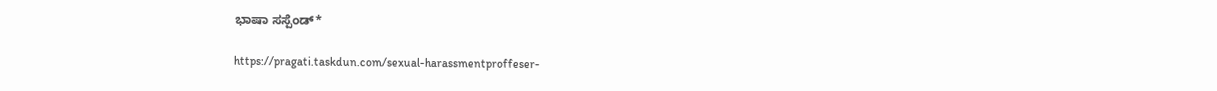ಭಾಷಾ ಸಸ್ಪೆಂಡ್*

https://pragati.taskdun.com/sexual-harassmentproffeser-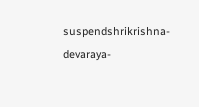suspendshrikrishna-devaraya-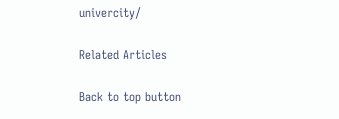univercity/

Related Articles

Back to top button